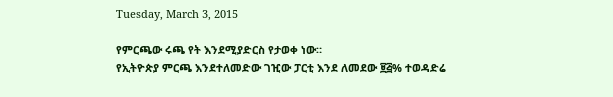Tuesday, March 3, 2015

የምርጫው ሩጫ የት እንደሚያድርስ የታወቀ ነው።
የኢትዮጵያ ምርጫ እንደተለመድው ገዢው ፓርቲ እንደ ለመደው ፱፭% ተወዳድሬ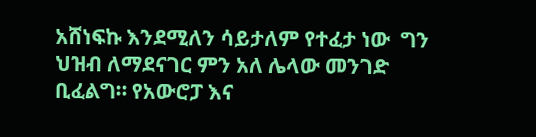አሸነፍኩ እንደሚለን ሳይታለም የተፈታ ነው  ግን ህዝብ ለማደናገር ምን አለ ሌላው መንገድ ቢፈልግ። የአውሮፓ እና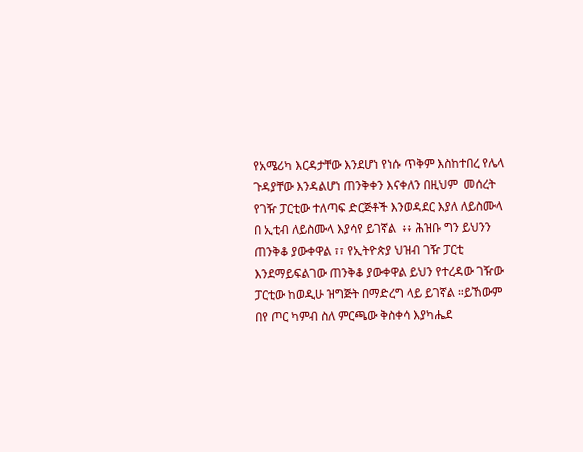የአሜሪካ እርዳታቸው እንደሆነ የነሱ ጥቅም እስከተበረ የሌላ ጉዳያቸው እንዳልሆነ ጠንቅቀን እናቀለን በዚህም  መሰረት የገዥ ፓርቲው ተለጣፍ ድርጅቶች እንወዳደር እያለ ለይስሙላ በ ኢቲብ ለይስሙላ እያሳየ ይገኛል  ፥፥ ሕዝቡ ግን ይህንን ጠንቅቆ ያውቀዋል ፣፣ የኢትዮጵያ ህዝብ ገዥ ፓርቲ እንደማይፍልገው ጠንቅቆ ያውቀዋል ይህን የተረዳው ገዥው ፓርቲው ከወዲሁ ዝግጅት በማድረግ ላይ ይገኛል ።ይኸውም በየ ጦር ካምብ ስለ ምርጫው ቅስቀሳ እያካሔደ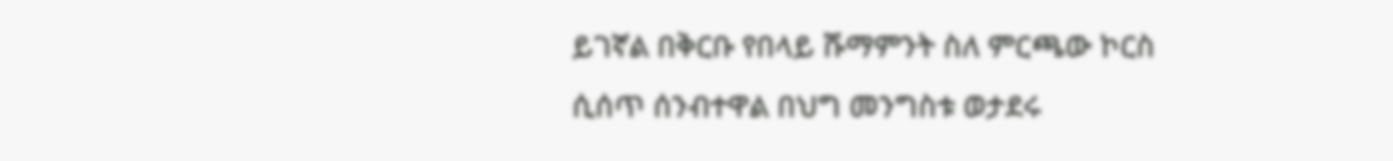ይገኛል በቅርቡ የበላይ ሹማምንት ስለ ምርጫው ኮርስ
ሲሰጥ ሰንብተዋል በህግ መንግስቱ ወታደሩ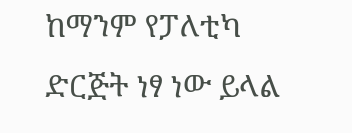ከማንም የፓለቲካ ድርጅት ነፃ ነው ይላል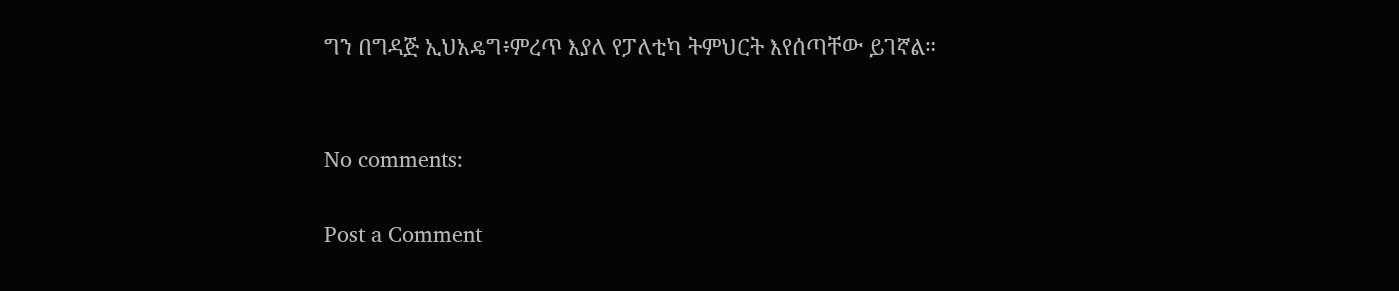ግን በግዳጅ ኢህአዴግ፥ምረጥ እያለ የፓለቲካ ትምህርት እየሰጣቸው ይገኛል።


No comments:

Post a Comment